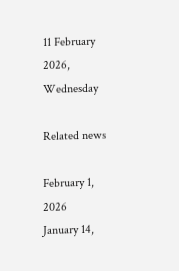11 February 2026, Wednesday

Related news

February 1, 2026
January 14,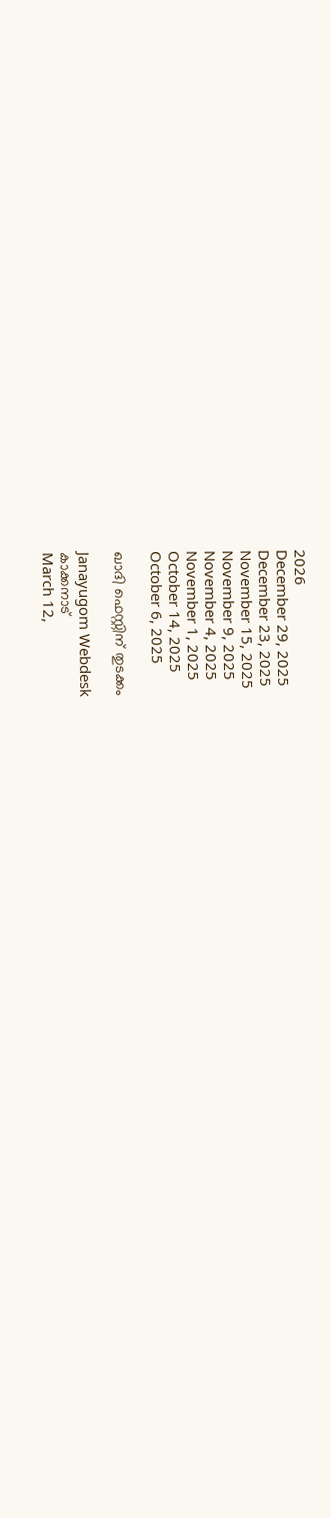2026
December 29, 2025
December 23, 2025
November 15, 2025
November 9, 2025
November 4, 2025
November 1, 2025
October 14, 2025
October 6, 2025

ഖാദി ഫെസ്റ്റിന് തുടക്കം

Janayugom Webdesk
കാക്കനാട്
March 12,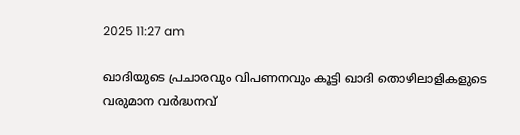2025 11:27 am

ഖാദിയുടെ പ്രചാരവും വിപണനവും കൂട്ടി ഖാദി തൊഴിലാളികളുടെ വരുമാന വർദ്ധനവ്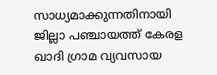സാധ്യമാക്കുന്നതിനായി ജില്ലാ പഞ്ചായത്ത് കേരള ഖാദി ഗ്രാമ വ്യവസായ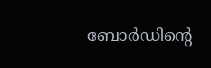ബോർഡിന്റെ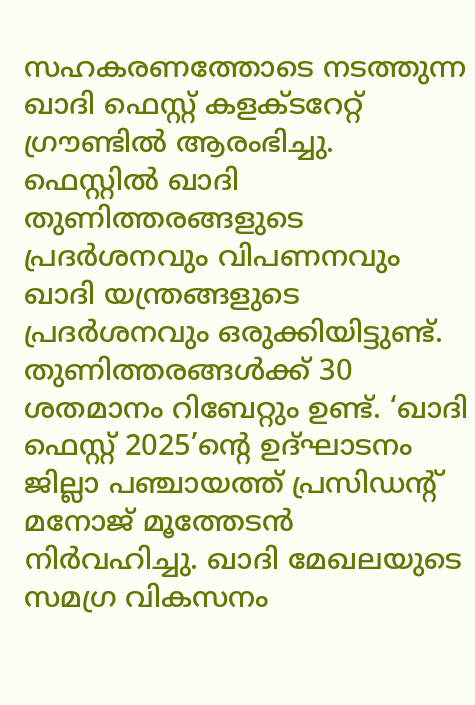സഹകരണത്തോടെ നടത്തുന്ന ഖാദി ഫെസ്റ്റ് കളക്ടറേറ്റ് ഗ്രൗണ്ടിൽ ആരംഭിച്ചു. ഫെസ്റ്റിൽ ഖാദി തുണിത്തരങ്ങളുടെ പ്രദർശനവും വിപണനവും ഖാദി യന്ത്രങ്ങളുടെ പ്രദർശനവും ഒരുക്കിയിട്ടുണ്ട്.
തുണിത്തരങ്ങൾക്ക് 30 ശതമാനം റിബേറ്റും ഉണ്ട്. ‘ഖാദി ഫെസ്റ്റ് 2025’ന്റെ ഉദ്ഘാടനം ജില്ലാ പഞ്ചായത്ത് പ്രസിഡന്റ് മനോജ് മൂത്തേടൻ നിർവഹിച്ചു. ഖാദി മേഖലയുടെ സമഗ്ര വികസനം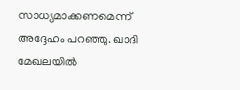സാധ്യമാക്കണമെന്ന് അദ്ദേഹം പറഞ്ഞു. ഖാദി മേഖലയിൽ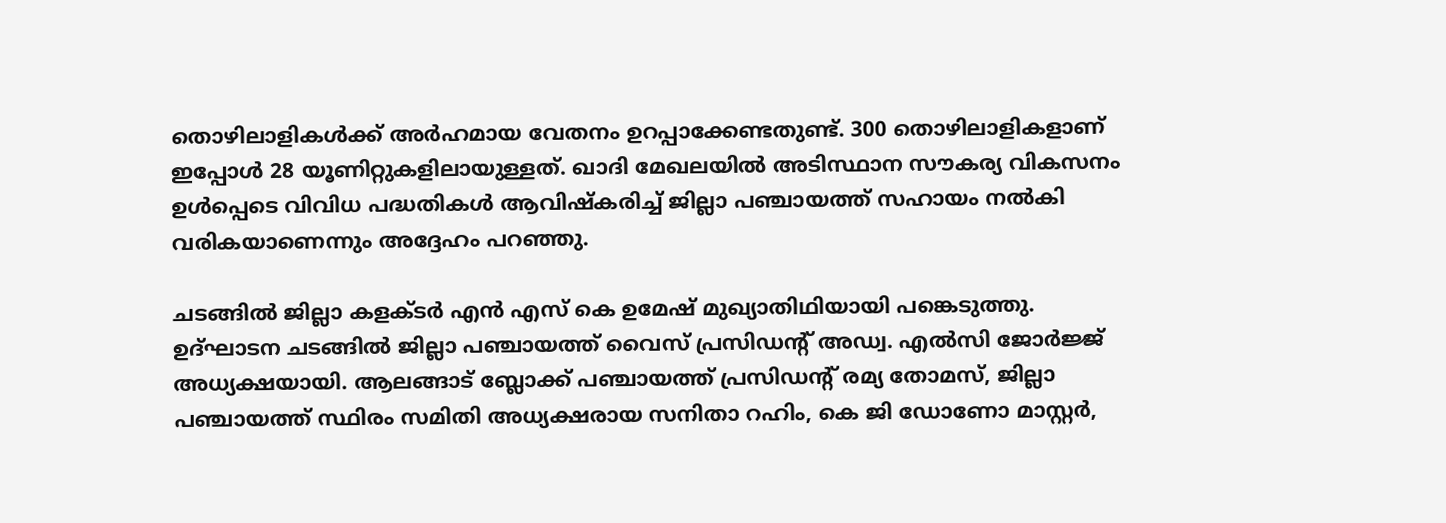തൊഴിലാളികൾക്ക് അർഹമായ വേതനം ഉറപ്പാക്കേണ്ടതുണ്ട്. 300 തൊഴിലാളികളാണ് ഇപ്പോൾ 28 യൂണിറ്റുകളിലായുള്ളത്. ഖാദി മേഖലയിൽ അടിസ്ഥാന സൗകര്യ വികസനം ഉൾപ്പെടെ വിവിധ പദ്ധതികൾ ആവിഷ്കരിച്ച് ജില്ലാ പഞ്ചായത്ത് സഹായം നൽകി വരികയാണെന്നും അദ്ദേഹം പറഞ്ഞു.

ചടങ്ങിൽ ജില്ലാ കളക്ടർ എൻ എസ് കെ ഉമേഷ് മുഖ്യാതിഥിയായി പങ്കെടുത്തു. ഉദ്ഘാടന ചടങ്ങിൽ ജില്ലാ പഞ്ചായത്ത് വൈസ് പ്രസിഡന്റ് അഡ്വ. എൽസി ജോർജ്ജ് അധ്യക്ഷയായി. ആലങ്ങാട് ബ്ലോക്ക് പഞ്ചായത്ത് പ്രസിഡന്റ് രമ്യ തോമസ്, ജില്ലാ പഞ്ചായത്ത് സ്ഥിരം സമിതി അധ്യക്ഷരായ സനിതാ റഹിം, കെ ജി ഡോണോ മാസ്റ്റർ,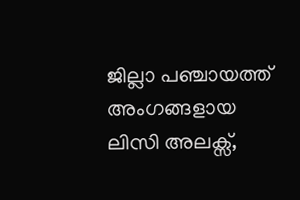ജില്ലാ പഞ്ചായത്ത് അംഗങ്ങളായ ലിസി അലക്സ്,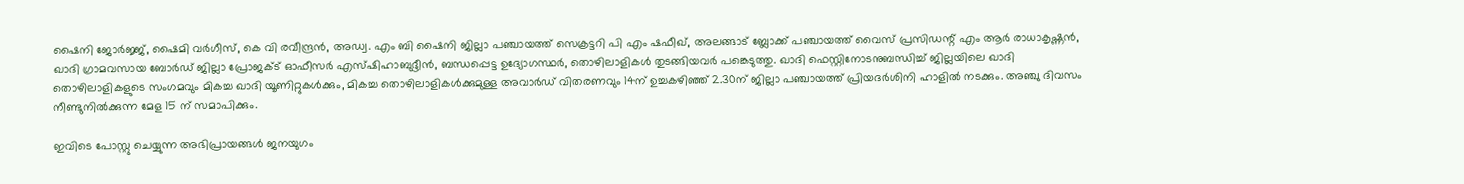ഷൈനി ജോർജ്ജ്, ഷൈമി വർഗീസ്, കെ വി രവീന്ദ്രൻ, അഡ്വ. എം ബി ഷൈനി ജില്ലാ പഞ്ചായത്ത് സെക്രട്ടറി പി എം ഷഫീഖ്, അലങ്ങാട് ബ്ലോക്ക് പഞ്ചായത്ത് വൈസ് പ്രസിഡന്റ് എം ആർ രാധാകൃഷ്ണൻ, ഖാദി ഗ്രാമവസായ ബോർഡ് ജില്ലാ പ്രോജക്ട് ഓഫീസർ എസ്ഷിഹാബുദ്ദീൻ, ബന്ധപ്പെട്ട ഉദ്യോഗസ്ഥർ, തൊഴിലാളികൾ തുടങ്ങിയവർ പങ്കെടുത്തു. ഖാദി ഫെസ്റ്റിനോടനുബന്ധിച്ച് ജില്ലയിലെ ഖാദി തൊഴിലാളികളുടെ സംഗമവും മികച്ച ഖാദി യൂണിറ്റുകൾക്കും, മികച്ച തൊഴിലാളികൾക്കുമുള്ള അവാർഡ് വിതരണവും 14ന് ഉച്ചകഴിഞ്ഞ് 2.30ന് ജില്ലാ പഞ്ചായത്ത് പ്രിയദർശിനി ഹാളിൽ നടക്കും. അഞ്ചു ദിവസം നീണ്ടുനിൽക്കുന്ന മേള 15 ന് സമാപിക്കും.

ഇവിടെ പോസ്റ്റു ചെയ്യുന്ന അഭിപ്രായങ്ങള്‍ ജനയുഗം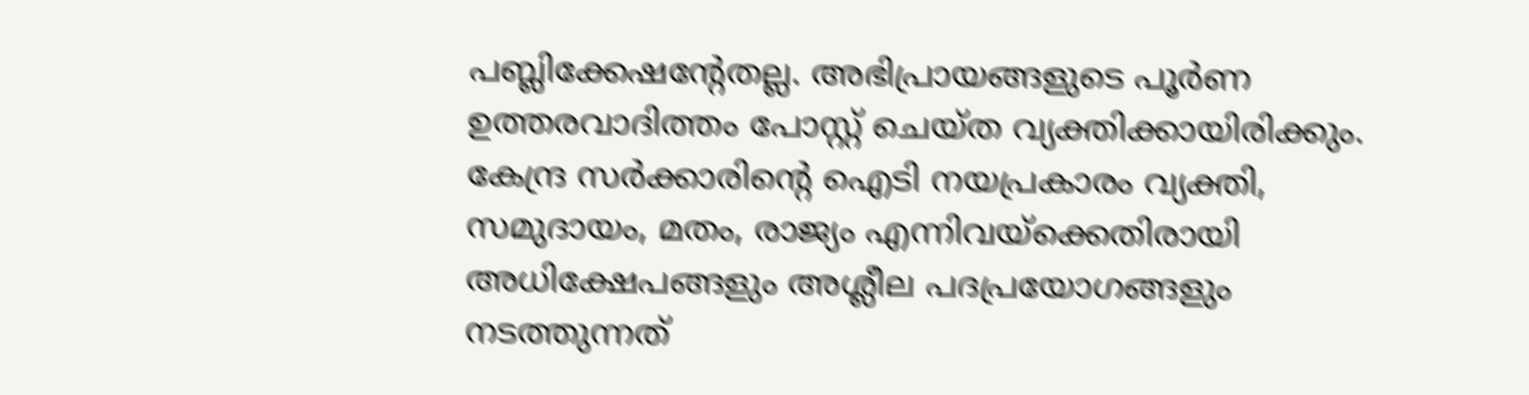പബ്ലിക്കേഷന്റേതല്ല. അഭിപ്രായങ്ങളുടെ പൂര്‍ണ ഉത്തരവാദിത്തം പോസ്റ്റ് ചെയ്ത വ്യക്തിക്കായിരിക്കും. കേന്ദ്ര സര്‍ക്കാരിന്റെ ഐടി നയപ്രകാരം വ്യക്തി, സമുദായം, മതം, രാജ്യം എന്നിവയ്‌ക്കെതിരായി അധിക്ഷേപങ്ങളും അശ്ലീല പദപ്രയോഗങ്ങളും നടത്തുന്നത്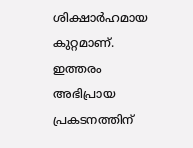ശിക്ഷാര്‍ഹമായ കുറ്റമാണ്. ഇത്തരം അഭിപ്രായ പ്രകടനത്തിന്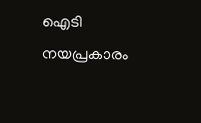ഐടി നയപ്രകാരം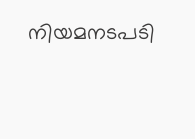നിയമനടപടി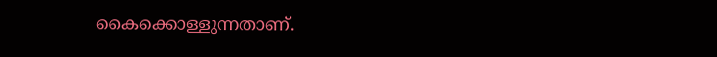കൈക്കൊള്ളുന്നതാണ്.